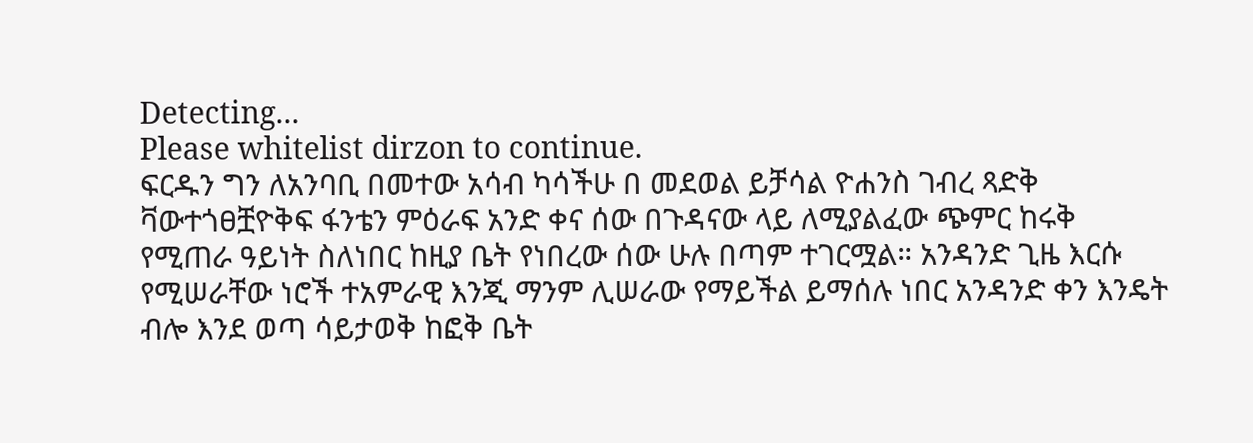Detecting...
Please whitelist dirzon to continue.
ፍርዱን ግን ለአንባቢ በመተው አሳብ ካሳችሁ በ መደወል ይቻሳል ዮሐንስ ገብረ ጻድቅ ቫውተጎፀቿዮቅፍ ፋንቴን ምዕራፍ አንድ ቀና ሰው በጉዳናው ላይ ለሚያልፈው ጭምር ከሩቅ የሚጠራ ዓይነት ስለነበር ከዚያ ቤት የነበረው ሰው ሁሉ በጣም ተገርሟል። አንዳንድ ጊዜ እርሱ የሚሠራቸው ነሮች ተአምራዊ እንጂ ማንም ሊሠራው የማይችል ይማሰሉ ነበር አንዳንድ ቀን እንዴት ብሎ እንደ ወጣ ሳይታወቅ ከፎቅ ቤት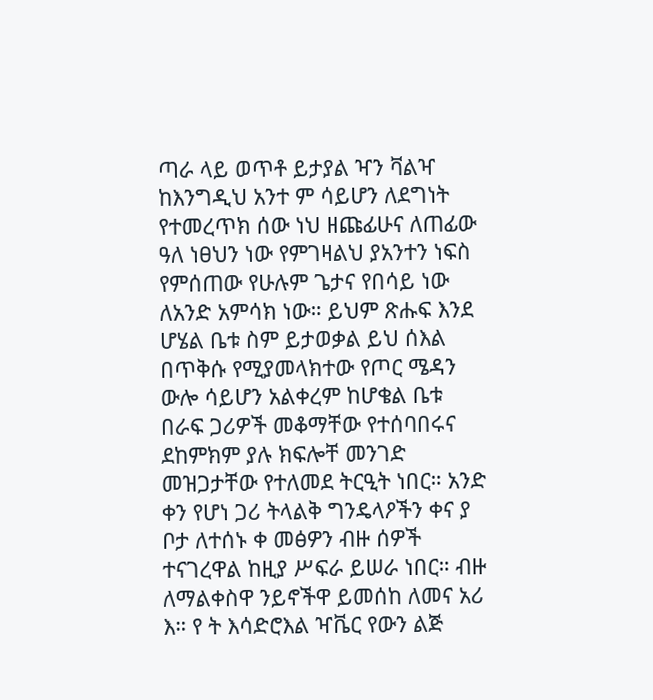ጣራ ላይ ወጥቶ ይታያል ዣን ቫልዣ ከእንግዲህ አንተ ም ሳይሆን ለደግነት የተመረጥክ ሰው ነህ ዘጩፊሁና ለጠፊው ዓለ ነፀህን ነው የምገዛልህ ያአንተን ነፍስ የምሰጠው የሁሉም ጌታና የበሳይ ነው ለአንድ አምሳክ ነው። ይህም ጽሑፍ እንደ ሆሄል ቤቱ ስም ይታወቃል ይህ ሰእል በጥቅሱ የሚያመላክተው የጦር ሜዳን ውሎ ሳይሆን አልቀረም ከሆቄል ቤቱ በራፍ ጋሪዎች መቆማቸው የተሰባበሩና ደከምክም ያሉ ክፍሎቸ መንገድ መዝጋታቸው የተለመደ ትርዒት ነበር። አንድ ቀን የሆነ ጋሪ ትላልቅ ግንዴላዖችን ቀና ያ ቦታ ለተሰኑ ቀ መፅዎን ብዙ ሰዎች ተናገረዋል ከዚያ ሥፍራ ይሠራ ነበር። ብዙ ለማልቀስዋ ንይኖችዋ ይመሰከ ለመና አሪ እ። የ ት እሳድሮእል ዣቬር የውን ልጅ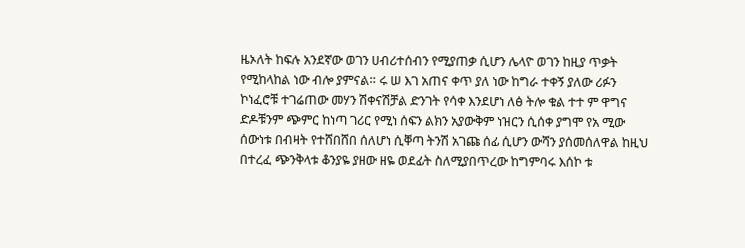ዜኦለት ከፍሉ አንደኛው ወገን ሀብሪተሰብን የሚያጠቃ ሲሆን ሌላዮ ወገን ከዚያ ጥቃት የሚከላከል ነው ብሎ ያምናል። ሩ ሠ እገ አጠና ቀጥ ያለ ነው ከግራ ተቀኝ ያለው ሪፉን ኮነፈሮቹ ተገሬጠው መሃን ሽቀናሽቻል ድንገት የሳቀ እንደሆነ ለፅ ትሎ ቁል ተተ ም ዋግና ድዶቹንም ጭምር ከነጣ ገሪር የሚነ ሰፍን ልክን አያውቅም ነዝርን ሲሰቀ ያግሞ የአ ሚው ሰውነቱ በብዛት የተሸበሸበ ሰለሆነ ሲቐጣ ትንሽ አገጩ ሰፊ ሲሆን ውሻን ያሰመሰለዋል ከዚህ በተረፈ ጭንቅላቱ ቆንያዬ ያዘው ዘዬ ወደፊት ስለሚያበጥረው ከግምባሩ እሰኮ ቱ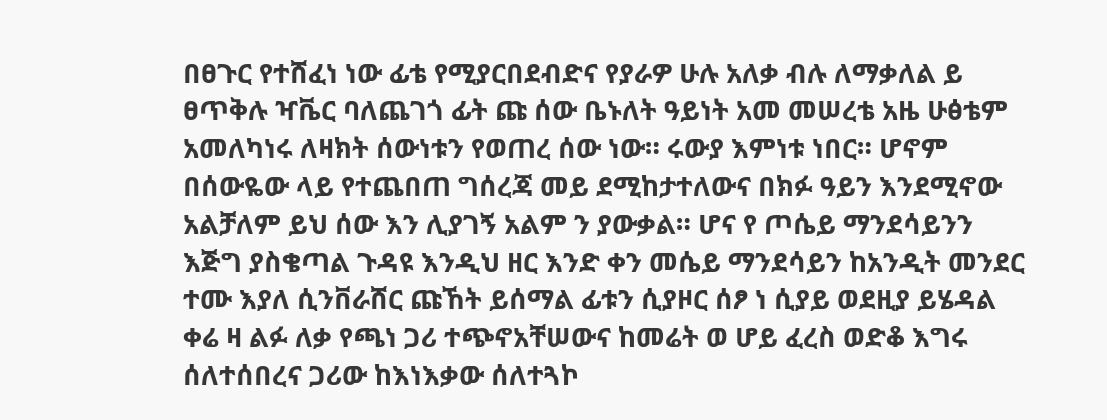በፀጉር የተሸፈነ ነው ፊቴ የሚያርበደብድና የያራዎ ሁሉ አለቃ ብሉ ለማቃለል ይ ፀጥቅሉ ዣቬር ባለጨገጎ ፊት ጩ ሰው ቤኑለት ዓይነት አመ መሠረቴ አዜ ሁፅቴም አመለካነሩ ለዛክት ሰውነቱን የወጠረ ሰው ነው። ሩውያ እምነቱ ነበር። ሆኖም በሰውዬው ላይ የተጨበጠ ግሰረጃ መይ ደሚከታተለውና በክፉ ዓይን እንደሚኖው አልቻለም ይህ ሰው እን ሊያገኝ አልም ን ያውቃል። ሆና የ ጦሴይ ማንደሳይንን እጅግ ያስቄጣል ጉዳዩ እንዲህ ዘር እንድ ቀን መሴይ ማንደሳይን ከአንዲት መንደር ተሙ እያለ ሲንቨራሸር ጩኸት ይሰማል ፊቱን ሲያዞር ሰፆ ነ ሲያይ ወደዚያ ይሄዳል ቀሬ ዛ ልፉ ለቃ የጫነ ጋሪ ተጭኖአቸሠውና ከመሬት ወ ሆይ ፈረስ ወድቆ እግሩ ሰለተሰበረና ጋሪው ከእነእቃው ሰለተጓኮ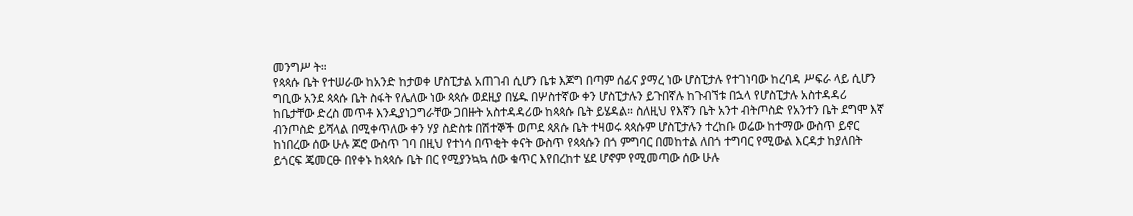መንግሥ ት።
የጳጳሱ ቤት የተሠራው ከአንድ ከታወቀ ሆስፒታል አጠገብ ሲሆን ቤቱ እጆግ በጣም ሰፊና ያማረ ነው ሆስፒታሉ የተገነባው ከረባዳ ሥፍራ ላይ ሲሆን ግቢው አንደ ጳጳሱ ቤት ስፋት የሌለው ነው ጳጳሱ ወደዚያ በሄዱ በሦስተኛው ቀን ሆስፒታሉን ይጉበኛሉ ከጉብኘቱ በኋላ የሆስፒታሉ አስተዳዳሪ ከቤታቸው ድረስ መጥቶ እንዲያነጋግራቸው ጋበዙት አስተዳዳሪው ከጳጳሱ ቤት ይሄዳል። ስለዚህ የእኛን ቤት አንተ ብትጦስድ የአንተን ቤት ደግሞ እኛ ብንጦስድ ይሻላል በሚቀጥለው ቀን ሃያ ስድስቱ በሽተኞች ወጦደ ጳጸሱ ቤት ተዛወሩ ጳጳሱም ሆስፒታሉን ተረከቡ ወሬው ከተማው ውስጥ ይኖር ከነበረው ሰው ሁሉ ጆሮ ውስጥ ገባ በዚህ የተነሳ በጥቂት ቀናት ውስጥ የጳጳሱን በጎ ምግባር በመከተል ለበጎ ተግባር የሚውል እርዳታ ከያለበት ይጎርፍ ጄመርፁ በየቀኑ ከጳጳሱ ቤት በር የሚያንኳኳ ሰው ቁጥር እየበረከተ ሄደ ሆኖም የሚመጣው ሰው ሁሉ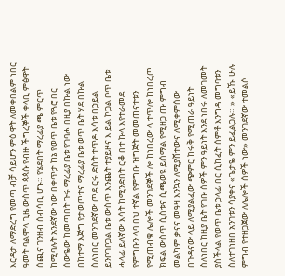እርዳታ ለማድረግ የመጣ ብቻ ሳይሆን ምዕ ዋት ለመቀበልም ነበር ዓመት ባልሞላ ጊዜ ውስጥ ጳጳሱ የብዙ ችግረኞች ቀላቢ ምፅዋት ሰጪና ገንዘብ ሰብሳቢ ሆኑ። የሄደበት ማረፊያ ጫ ምርጥ ከሚባሉት አንደኛው ነው በቀጥታ ከኔ የወጥ ቤቱ የጓሮ በር ሰውዬው ከመጣበት ጉሩ ማረፊያ ቤቱ የገባሖ በዚያ በኩል ነው በከተማ እጅግ የታወጦተና ማረፊያ ቤቱ ወጥ ቤት ሃደ በኩል ስለነበር መንገደኛው ጦደ ርሩ ድስት ተጥዶ እሳቱ በኃይል ይንቦገቦጋል ቤቱ ውስጥ እንጨት ተያይዞና እ ይል ኮጋል ቦጥ ቤቱ ሓላፊ ይለኛው እሳት ከሚንድበት ርቆ በተ ኩላ እየተራመደ የምግቡን ላባ በህ ተኛል የምግቡ ዝግጅት መመጠናተቱን የሚጠብቁ ሌሎች መንገደኞች ሎ ከነበረው ላ ተጥሎ ከነበረጦ ክፍል ውስጥ ሲስቱና ሲጫወዩ ይሰማል የሚዘጋ ጡ ምግብ መልካም ቃናና መዓዛ እንኳን ለሚያሸተውና ለሚቀምሰው በጉዳናው ላይ ለሚያልፈው ጭምር ከሩቅ የሚጠራ ዓይነት ስለነበር ከዚያ ቤት የገቡ ሰዎች ምን ዓይነት እንደ ነበሩ ለመገመት ያስችላል የወጥ ቤቱ ኃላፊ በር ሲከፈት ሰምቶ እንግዳ መግባቱን ስለተገነዘበ አንገቱን ሳያቀና «ጌታዬ ምን ይፈልጋሉ። » «ይኹ ሁሉ ምግብ የተዘጋጀው ለሌሎች ሰዎች ነው» መንገደኛው ተመልሶ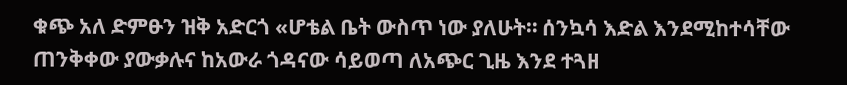ቁጭ አለ ድምፁን ዝቅ አድርጎ «ሆቴል ቤት ውስጥ ነው ያለሁት። ሰንኳሳ እድል እንደሚከተሳቸው ጠንቅቀው ያውቃሉና ከአውራ ጎዳናው ሳይወጣ ለአጭር ጊዜ እንደ ተጓዘ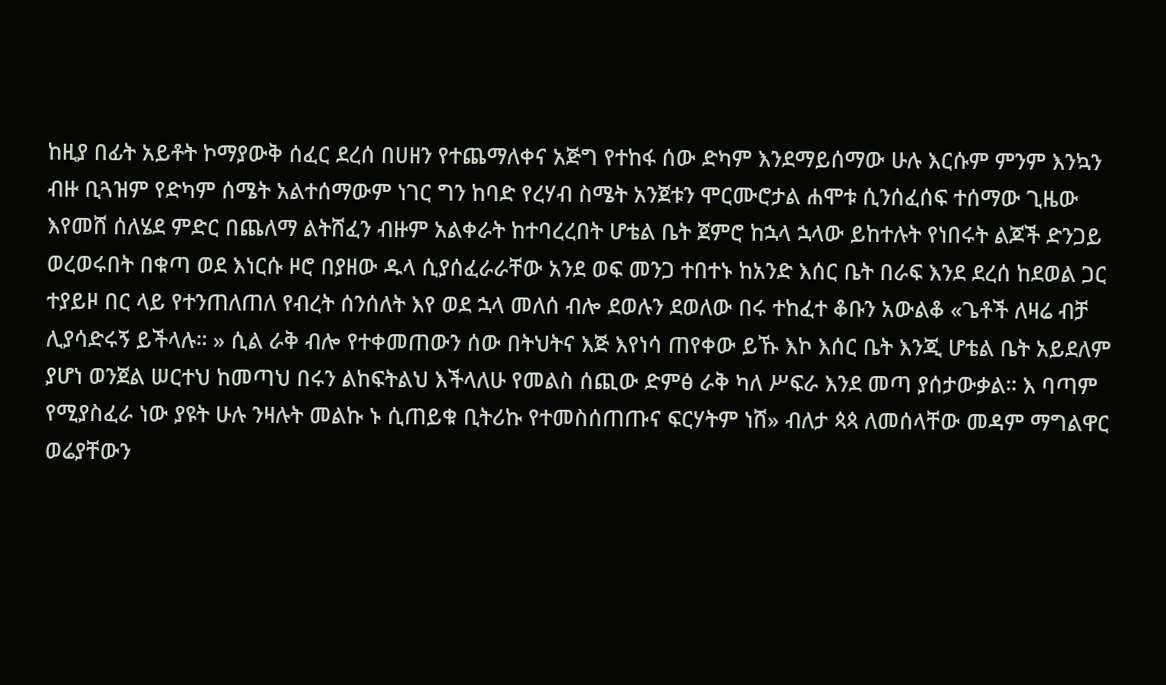ከዚያ በፊት አይቶት ኮማያውቅ ሰፈር ደረሰ በሀዘን የተጨማለቀና አጅግ የተከፋ ሰው ድካም እንደማይሰማው ሁሉ እርሱም ምንም እንኳን ብዙ ቢጓዝም የድካም ሰሜት አልተሰማውም ነገር ግን ከባድ የረሃብ ስሜት አንጀቱን ሞርሙሮታል ሐሞቱ ሲንሰፈሰፍ ተሰማው ጊዜው እየመሸ ሰለሄደ ምድር በጨለማ ልትሸፈን ብዙም አልቀራት ከተባረረበት ሆቴል ቤት ጀምሮ ከኋላ ኋላው ይከተሉት የነበሩት ልጆች ድንጋይ ወረወሩበት በቁጣ ወደ እነርሱ ዞሮ በያዘው ዱላ ሲያሰፈራራቸው አንደ ወፍ መንጋ ተበተኑ ከአንድ እሰር ቤት በራፍ እንደ ደረሰ ከደወል ጋር ተያይዞ በር ላይ የተንጠለጠለ የብረት ሰንሰለት እየ ወደ ኋላ መለሰ ብሎ ደወሉን ደወለው በሩ ተከፈተ ቆቡን አውልቆ «ጌቶች ለዛሬ ብቻ ሊያሳድሩኝ ይችላሉ። » ሲል ራቅ ብሎ የተቀመጠውን ሰው በትህትና እጅ እየነሳ ጠየቀው ይኹ እኮ እሰር ቤት እንጂ ሆቴል ቤት አይደለም ያሆነ ወንጀል ሠርተህ ከመጣህ በሩን ልከፍትልህ እችላለሁ የመልስ ሰጪው ድምፅ ራቅ ካለ ሥፍራ እንደ መጣ ያሰታውቃል። እ ባጣም የሚያስፈራ ነው ያዩት ሁሉ ንዛሉት መልኩ ኑ ሲጠይቁ ቢትሪኩ የተመስሰጠጡና ፍርሃትም ነሸ» ብለታ ጳጳ ለመሰላቸው መዳም ማግልዋር ወሬያቸውን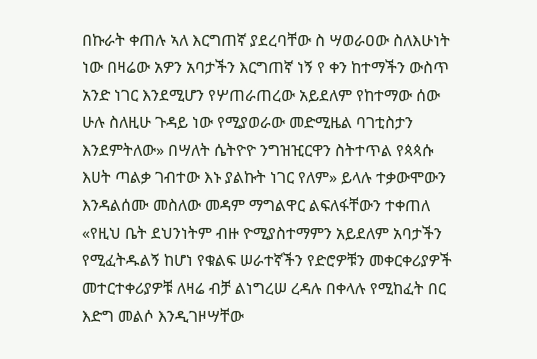በኩራት ቀጠሉ ኣለ እርግጠኛ ያደረባቸው ስ ሣወራዐው ስለእሁነት ነው በዛሬው አዎን አባታችን እርግጠኛ ነኝ የ ቀን ከተማችን ውስጥ አንድ ነገር እንደሚሆን የሦጠራጠረው አይደለም የከተማው ሰው ሁሉ ስለዚሁ ጉዳይ ነው የሚያወራው መድሚዜል ባገቲስታን እንደምትለው» በሣለት ሴትዮዮ ንግዝዢርዋን ስትተጥል የጳጳሱ እሀት ጣልቃ ገብተው እኑ ያልኩት ነገር የለም» ይላሉ ተቃውሞውን እንዳልሰሙ መስለው መዳም ማግልዋር ልፍለፋቸውን ተቀጠለ «የዚህ ቤት ደህንነትም ብዙ ዮሚያስተማምን አይደለም አባታችን የሚፈትዱልኝ ከሆነ የቁልፍ ሠራተኛችን የድሮዎቹን መቀርቀሪያዎች መተርተቀሪያዎቹ ለዛሬ ብቻ ልነግረሠ ረዳሉ በቀላሉ የሚከፈት በር እድግ መልሶ እንዲገዞሣቸው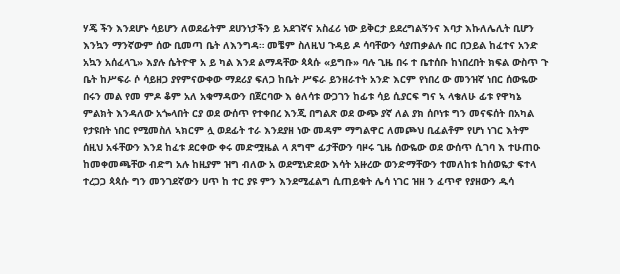ሃጄ ችን እንደሆኑ ሳይሆን ለወደፊትም ደሀንነታችን ይ አደገኛና አስፈሪ ነው ይቅርታ ይደረግልኝንና እባታ እኩለሌሊት ቢሆን እንኳን ማንኛውም ሰው ቢመጣ ቤት ለእንግዳ። መቼም ስለዚህ ጉዳይ ዶ ሳባቸውን ሳያጠቃልሉ በር በኃይል ከፈተና አንድ አኳን አሰፈላጊ» እያሉ ሴትዮዋ አ ይ ካል እንደ ልማዳቸው ጳጳሱ «ይግቡ» ባሉ ጊዜ በሩ ተ ቤተሰቡ ከነበረበት ክፍል ውስጥ ጉ ቤት ከሥፍራ ሶ ሳይዘጋ ያየምናውቀው ማደሪያ ፍለጋ ከቤት ሥፍራ ይንዘራተት አንድ እርም የነበረ ው መንዝኛ ነበር ሰውዬው በሩን መል የመ ምዶ ቆም አለ አቁማዳውን በጀርባው እ ፅለሳቱ ውጋገን ከፊቱ ሳይ ሲያርፍ ግና ኣ ላቄለሁ ፊቱ የዋካኔ ምልክት እንዳለው አጐላበት ርያ ወደ ውሰጥ የተቀበረ እንጂ በግልጽ ወደ ውጭ ያኛ ለል ያክ ሰቦነቱ ግን መናፍሰት በአካል የታዩበት ነበር የሚመስለ ኣክርም ሏ ወደፊት ተራ እንደያዘ ነው መዳም ማግልዋር ለመጮህ ቢፈልቶም የሆነ ነገር እትም ሰዚህ አፋቸውን እንደ ከፈቱ ደርቀው ቀሩ መድሟዜል ላ ጸግሞ ፊታቸውን ባዞሩ ጊዜ ሰውዬው ወደ ውሰጥ ሲገባ እ ተሁጠዑ ከመቀመጫቸው ብድግ አሉ ከዚያም ዝግ ብለው አ ወደሚነድደው እሳት አዙረው ወንድማቸውን ተመለከቱ ከሰወዬታ ፍተላ ተረጋጋ ጳጳሱ ግን መንገደኛውን ሀጥ ከ ተር ያዩ ምን እንደሚፈልግ ሲጠይቁት ሌሳ ነገር ዝዘ ን ፈጥኖ የያዘውን ዱሳ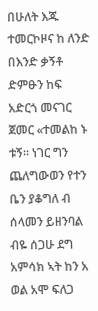በሁለት እጁ ተመርኮዞና ከ ለንድ በእንድ ቃኝቶ ድምፁን ከፍ አድርጎ መናገር ጀመር «ተመልከ ኑ ቱኝ። ነገር ግን ጨለግውወን የተን ቤን ያቆግለ ብ ሰላመን ይዘንባል ብዬ ሰጋሁ ደግ አምሳክ ኣት ከን አ ወል አሞ ፍለጋ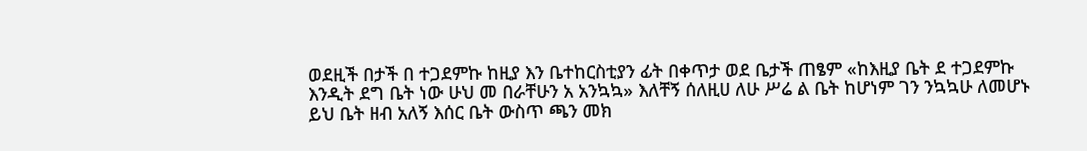ወደዚች በታች በ ተጋደምኩ ከዚያ እን ቤተከርስቲያን ፊት በቀጥታ ወደ ቤታች ጠፄም «ከእዚያ ቤት ደ ተጋደምኩ እንዲት ደግ ቤት ነው ሁህ መ በራቸሁን አ አንኳኳ» እለቸኝ ሰለዚሀ ለሁ ሥሬ ል ቤት ከሆነም ገን ንኳኳሁ ለመሆኑ ይህ ቤት ዘብ አለኝ እሰር ቤት ውስጥ ጫን መክ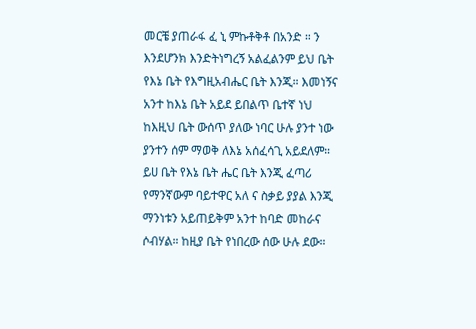መርቼ ያጠራፋ ፈ ኒ ምኩቶቅቶ በአንድ ። ን እንደሆንክ እንድትነግረኝ አልፈልንም ይህ ቤት የእኔ ቤት የእግዚአብሔር ቤት እንጂ። እመነኝና አንተ ከእኔ ቤት አይደ ይበልጥ ቤተኛ ነህ ከእዚህ ቤት ውሰጥ ያለው ነባር ሁሉ ያንተ ነው ያንተን ሰም ማወቅ ለእኔ አሰፈሳጊ አይደለም። ይሀ ቤት የእኔ ቤት ሔር ቤት እንጂ ፈጣሪ የማንኛውም ባይተዋር አለ ና ስቃይ ያያል እንጂ ማንነቱን አይጠይቅም አንተ ከባድ መከራና ሶብሃል። ከዚያ ቤት የነበረው ሰው ሁሉ ደው።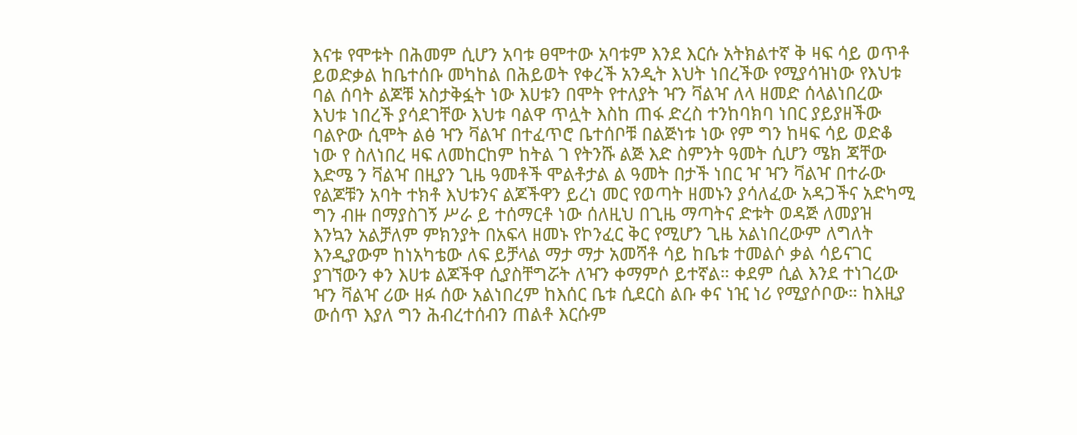እናቱ የሞቱት በሕመም ሲሆን አባቱ ፀሞተው አባቱም እንደ እርሱ አትክልተኛ ቅ ዛፍ ሳይ ወጥቶ ይወድቃል ከቤተሰቡ መካከል በሕይወት የቀረች አንዲት እህት ነበረችው የሚያሳዝነው የእህቱ ባል ሰባት ልጆቹ አስታቅፏት ነው እሀቱን በሞት የተለያት ዣን ቫልዣ ለላ ዘመድ ሰላልነበረው እህቱ ነበረች ያሳደገቸው እህቱ ባልዋ ጥሏት እስከ ጠፋ ድረስ ተንከባክባ ነበር ያይያዘችው ባልዮው ሲሞት ልፅ ዣን ቫልዣ በተፈጥሮ ቤተሰቦቹ በልጅነቱ ነው የም ግን ከዛፍ ሳይ ወድቆ ነው የ ስለነበረ ዛፍ ለመከርከም ከትል ገ የትንሹ ልጅ እድ ስምንት ዓመት ሲሆን ሜክ ጃቸው እድሜ ን ቫልዣ በዚያን ጊዜ ዓመቶች ሞልቶታል ል ዓመት በታች ነበር ዣ ዣን ቫልዣ በተራው የልጆቹን አባት ተክቶ እህቱንና ልጆችዋን ይረነ መር የወጣት ዘመኑን ያሳለፈው አዳጋችና አድካሚ ግን ብዙ በማያስገኝ ሥራ ይ ተሰማርቶ ነው ሰለዚህ በጊዜ ማጣትና ድቱት ወዳጅ ለመያዝ እንኳን አልቻለም ምክንያት በአፍላ ዘመኑ የኮንፈር ቅር የሚሆን ጊዜ አልነበረውም ለግለት እንዲያውም ከነአካቴው ለፍ ይቻላል ማታ ማታ አመሻቶ ሳይ ከቤቱ ተመልሶ ቃል ሳይናገር ያገኘውን ቀን እሀቱ ልጆችዋ ሲያስቸግሯት ለዣን ቀማምሶ ይተኛል። ቀደም ሲል እንደ ተነገረው ዣን ቫልዣ ሪው ዘፉ ሰው አልነበረም ከእሰር ቤቱ ሲደርስ ልቡ ቀና ነዢ ነሪ የሚያሶቦው። ከእዚያ ውሰጥ እያለ ግን ሕብረተሰብን ጠልቶ እርሱም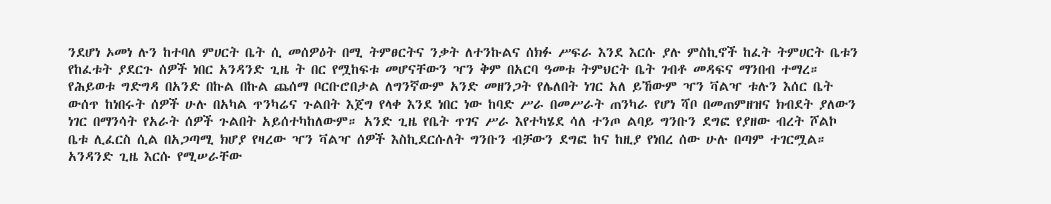ንደሆነ ኦመነ ሉን ከተባለ ምሀርት ቤት ሲ መሰዎዕት በሚ ትምፀርትና ንቃት ለተንኩልና ሰክፉ ሥፍራ እንደ እርሱ ያሉ ምስኪኖች ከፈት ትምሀርት ቤቱን የከፈቱት ያደርጉ ሰዎች ነበር አንዳንድ ጊዜ ት በር የሟከፍቱ መሆናቸውን ዣን ቅም በአርባ ዓመቱ ትምህርት ቤት ገብቶ መዳፍና ማንበብ ተማረ። የሕይወቱ ግድግዳ በአንድ በኩል በኩል ጨሰማ ቦርቡሮበታል ለግንኛውም አንድ መዘንጋት የሌለበት ነገር አለ ይኸውም ዣን ቫልዣ ቱሉን እሰር ቤት ውሰጥ ከነበሩት ሰዎች ሁሉ በአካል ጥንካሬና ጉልበት እጀግ የላቀ እንደ ነበር ነው ከባድ ሥራ በመሥራት ጠንካራ የሆነ ሻቦ በመጠምዘዝና ክብደት ያለውን ነገር በማንሳት የአራት ሰዎች ጉልበት አይሰተካከለውም። አንድ ጊዜ የቤት ጥገና ሥራ እየተካሄደ ሳለ ተንጦ ልባይ ግንቡን ደግፎ የያዘው ብረት ሾልኮ ቤቱ ሊፈርስ ሲል በአጋጣሚ ክሆያ የዛረው ዣን ቫልዣ ሰዎች እስኪደርሱለት ግንቡን ብቻውን ደግፎ ከና ከዚያ የነበረ ሰው ሁሉ በጣም ተገርሟል። አንዳንድ ጊዜ እርሱ የሚሠራቸው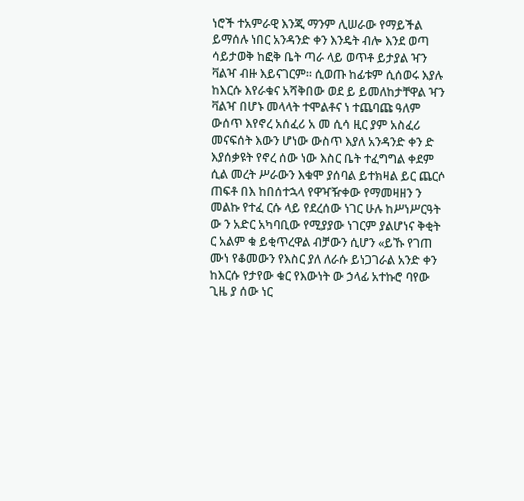ነሮች ተአምራዊ እንጂ ማንም ሊሠራው የማይችል ይማሰሉ ነበር አንዳንድ ቀን እንዴት ብሎ እንደ ወጣ ሳይታወቅ ከፎቅ ቤት ጣራ ላይ ወጥቶ ይታያል ዣን ቫልዣ ብዙ እይናገርም። ሲወጡ ከፊቱም ሲሰወሩ እያሉ ከእርሱ እየራቁና አሻቅበው ወደ ይ ይመለከታቸዋል ዣን ቫልዣ በሆኑ መላላት ተሞልቶና ነ ተጨባጩ ዓለም ውሰጥ እየኖረ አሰፈሪ አ መ ሲሳ ዚር ያም አስፈሪ መናፍሰት እውን ሆነው ውስጥ እያለ አንዳንድ ቀን ድ እያሰቃዩት የኖረ ሰው ነው እስር ቤት ተፈግግል ቀደም ሲል መረት ሥራውን እቁሞ ያሰባል ይተክዛል ይር ጨርሶ ጠፍቶ በእ ከበሰተኋላ የዋዣዥቀው የማመዛዘን ን መልኩ የተፈ ርሱ ላይ የደረሰው ነገር ሁሉ ከሥነሥርዓት ው ን አድር አካባቢው የሚያያው ነገርም ያልሆነና ቅቂት ር አልም ቁ ይቂጥረዋል ብቻውን ሲሆን «ይኹ የገጠ ሙነ የቆመውን የእስር ያለ ለራሱ ይነጋገራል አንድ ቀን ከእርሱ የታየው ቁር የእውነት ው ኃላፊ አተኩሮ ባየው ጊዜ ያ ሰው ነር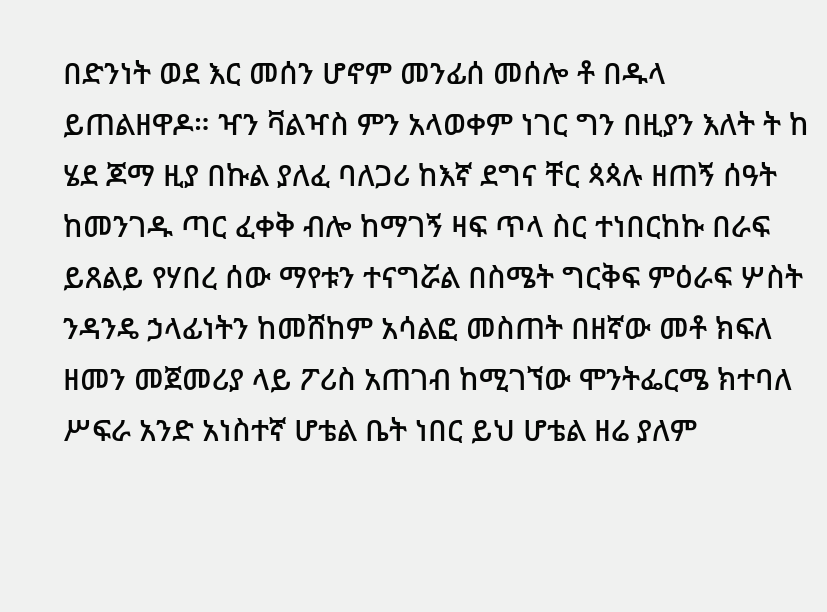በድንነት ወደ እር መሰን ሆኖም መንፊሰ መሰሎ ቶ በዱላ ይጠልዘዋዶ። ዣን ቫልዣስ ምን አላወቀም ነገር ግን በዚያን እለት ት ከ ሄደ ጆማ ዚያ በኩል ያለፈ ባለጋሪ ከእኛ ደግና ቸር ጳጳሉ ዘጠኝ ሰዓት ከመንገዱ ጣር ፈቀቅ ብሎ ከማገኝ ዛፍ ጥላ ስር ተነበርከኩ በራፍ ይጸልይ የሃበረ ሰው ማየቱን ተናግሯል በስሜት ግርቅፍ ምዕራፍ ሦስት ንዳንዴ ኃላፊነትን ከመሸከም አሳልፎ መስጠት በዘኛው መቶ ክፍለ ዘመን መጀመሪያ ላይ ፖሪስ አጠገብ ከሚገኘው ሞንትፌርሜ ክተባለ ሥፍራ አንድ አነስተኛ ሆቴል ቤት ነበር ይህ ሆቴል ዘሬ ያለም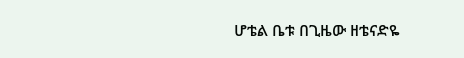ሆቴል ቤቱ በጊዜው ዘቴናድዬ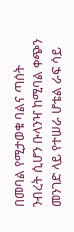በመባል የሚታወቁ ባልና ጣሰት ንብረት ሲሆን ቡላንዣ ከሚባል ቀጭን መንገድ ላይ የተሠራ ሆቴል ራፍ ሳይ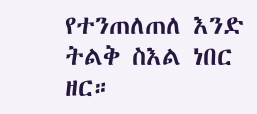የተንጠለጠለ እንድ ትልቅ ስእል ነበር ዘር።